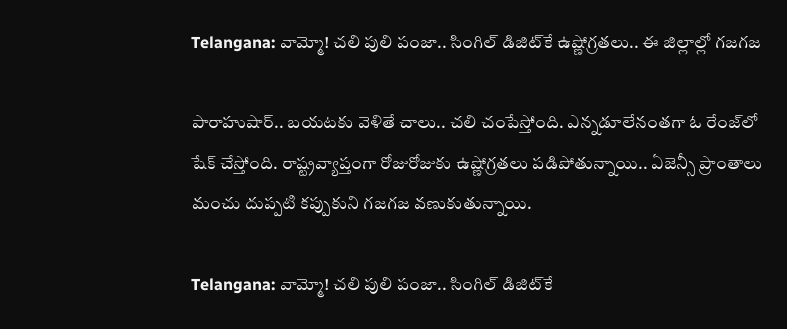Telangana: వామ్మో! చలి పులి పంజా.. సింగిల్ డిజిట్‌కే ఉష్ణోగ్రతలు.. ఈ జిల్లాల్లో గజగజ

పారాహుషార్‌.. బయటకు వెళితే చాలు.. చలి చంపేస్తోంది. ఎన్నడూలేనంతగా ఓ రేంజ్‌లో షేక్ చేస్తోంది. రాష్ట్రవ్యాప్తంగా రోజురోజుకు ఉష్ణోగ్రతలు పడిపోతున్నాయి.. ఏజెన్సీ ప్రాంతాలు మంచు దుప్పటి కప్పుకుని గజగజ వణుకుతున్నాయి.

Telangana: వామ్మో! చలి పులి పంజా.. సింగిల్ డిజిట్‌కే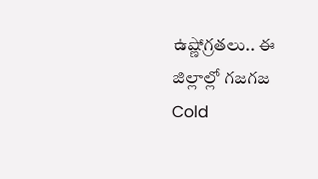ఉష్ణోగ్రతలు.. ఈ జిల్లాల్లో గజగజ
Cold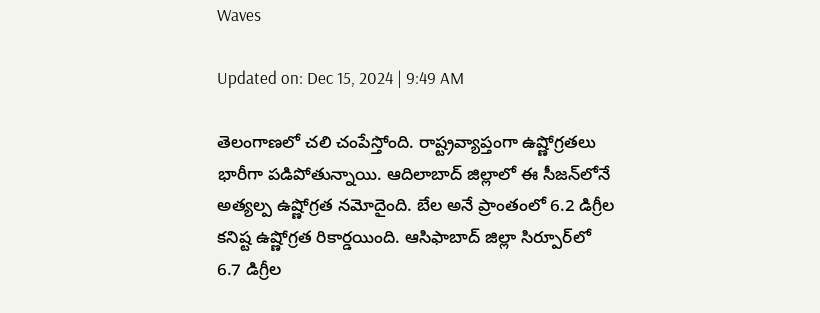Waves

Updated on: Dec 15, 2024 | 9:49 AM

తెలంగాణలో చలి చంపేస్తోంది. రాష్ట్రవ్యాప్తంగా ఉష్ణోగ్రతలు భారీగా పడిపోతున్నాయి. ఆదిలాబాద్‌ జిల్లాలో ఈ సీజన్‌లోనే అత్యల్ప ఉష్ణోగ్రత నమోదైంది. బేల అనే ప్రాంతంలో 6.2 డిగ్రీల కనిష్ట ఉష్ణోగ్రత రికార్డయింది. ఆసిఫాబాద్ జిల్లా సిర్పూర్‌లో 6.7 డిగ్రీల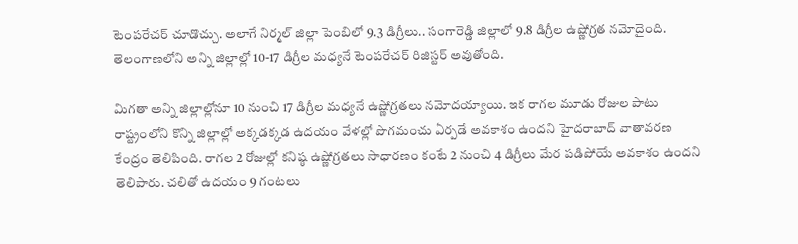టెంపరేచర్‌ చూడొచ్చు. అలాగే నిర్మల్‌ జిల్లా పెంబిలో 9.3 డిగ్రీలు.. సంగారెడ్డి జిల్లాలో 9.8 డిగ్రీల ఉష్ణోగ్రత నమోదైంది. తెలంగాణలోని అన్ని జిల్లాల్లో 10-17 డిగ్రీల మధ్యనే టెంపరేచర్ రిజిస్టర్‌ అవుతోంది.

మిగతా అన్ని జిల్లాల్లోనూ 10 నుంచి 17 డిగ్రీల మధ్యనే ఉష్ణోగ్రతలు నమోదయ్యాయి. ఇక రాగల మూడు రోజుల పాటు రాష్ట్రంలోని కొన్ని జిల్లాల్లో అక్కడక్కడ ఉదయం వేళల్లో పొగమంచు ఏర్పడే అవకాశం ఉందని హైదరాబాద్‌ వాతావరణ కేంద్రం తెలిపింది. రాగల 2 రోజుల్లో కనిష్ఠ ఉష్ణోగ్రతలు సాధారణం కంటే 2 నుంచి 4 డిగ్రీలు మేర పడిపోయే అవకాశం ఉందని తెలిపారు. చలితో ఉదయం 9 గంటలు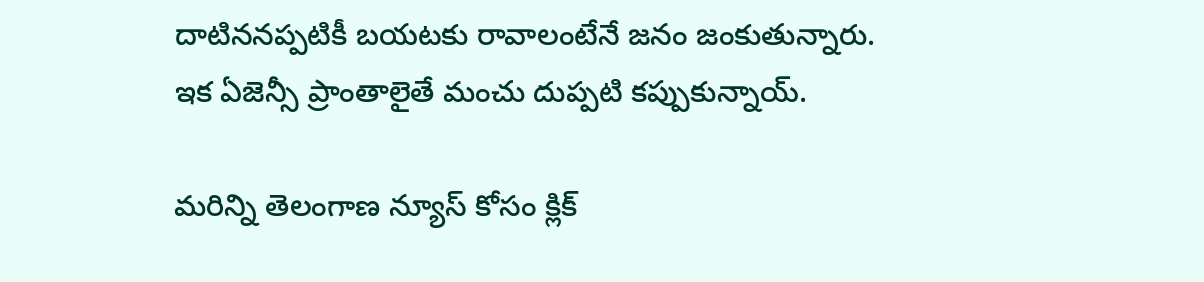దాటిననప్పటికీ బయటకు రావాలంటేనే జనం జంకుతున్నారు. ఇక ఏజెన్సీ ప్రాంతాలైతే మంచు దుప్పటి కప్పుకున్నాయ్.

మరిన్ని తెలంగాణ న్యూస్ కోసం క్లిక్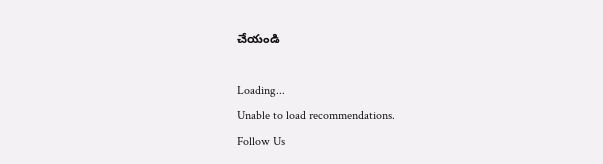చేయండి

Loading...
Unable to load recommendations.
Follow Us